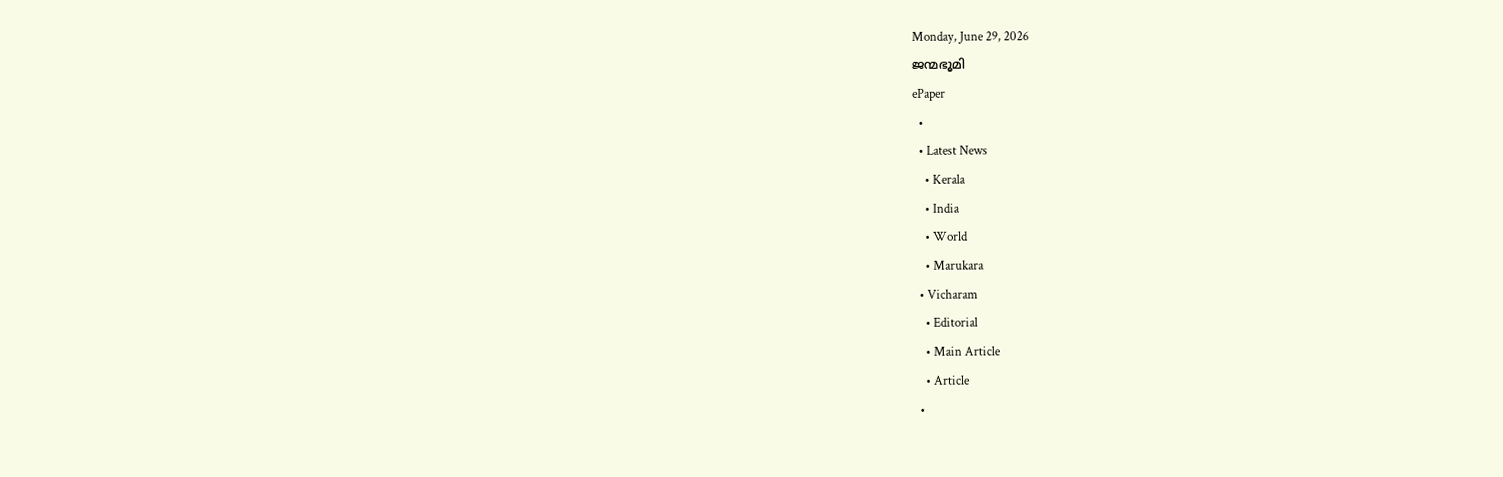Monday, June 29, 2026
ജന്മഭൂമി
ePaper
  •
  • Latest News
    • Kerala
    • India
    • World
    • Marukara
  • Vicharam
    • Editorial
    • Main Article
    • Article
  •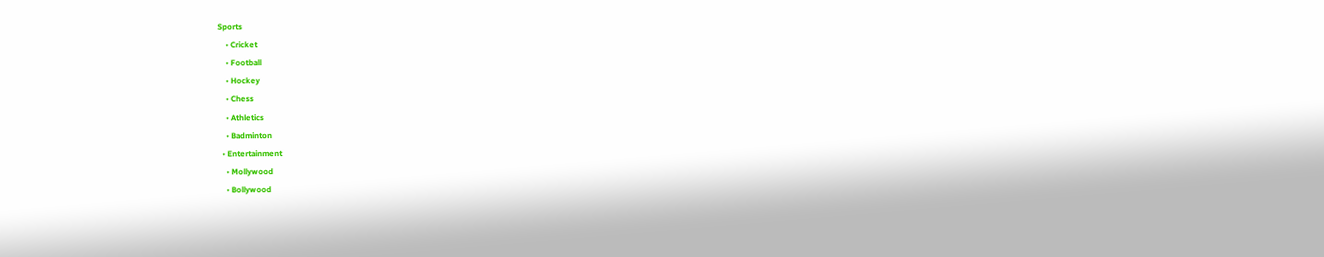Sports
    • Cricket
    • Football
    • Hockey
    • Chess
    • Athletics
    • Badminton
  • Entertainment
    • Mollywood
    • Bollywood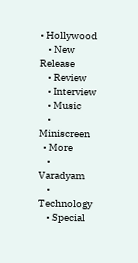• Hollywood
    • New Release
    • Review
    • Interview
    • Music
    • Miniscreen
  • More
    • Varadyam
    • Technology
    • Special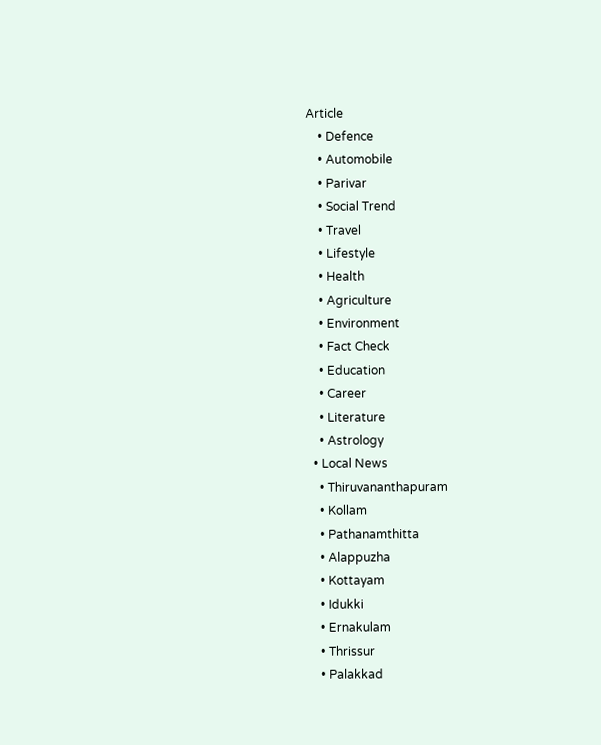Article
    • Defence
    • Automobile
    • Parivar
    • Social Trend
    • Travel
    • Lifestyle
    • Health
    • Agriculture
    • Environment
    • Fact Check
    • Education
    • Career
    • Literature
    • Astrology
  • Local News
    • Thiruvananthapuram
    • Kollam
    • Pathanamthitta
    • Alappuzha
    • Kottayam
    • Idukki
    • Ernakulam
    • Thrissur
    • Palakkad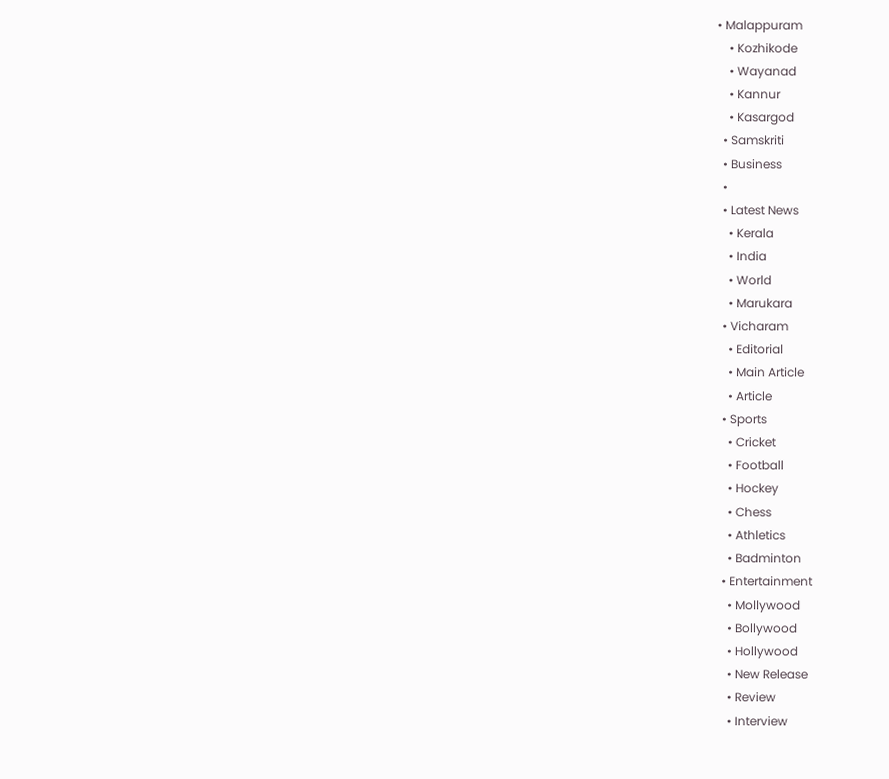• Malappuram
    • Kozhikode
    • Wayanad
    • Kannur
    • Kasargod
  • Samskriti
  • Business
  •
  • Latest News
    • Kerala
    • India
    • World
    • Marukara
  • Vicharam
    • Editorial
    • Main Article
    • Article
  • Sports
    • Cricket
    • Football
    • Hockey
    • Chess
    • Athletics
    • Badminton
  • Entertainment
    • Mollywood
    • Bollywood
    • Hollywood
    • New Release
    • Review
    • Interview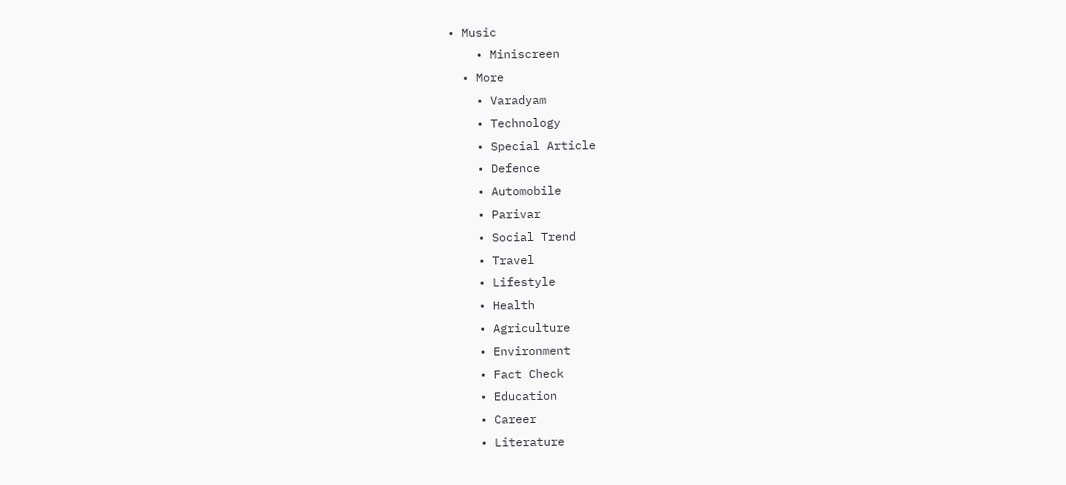• Music
    • Miniscreen
  • More
    • Varadyam
    • Technology
    • Special Article
    • Defence
    • Automobile
    • Parivar
    • Social Trend
    • Travel
    • Lifestyle
    • Health
    • Agriculture
    • Environment
    • Fact Check
    • Education
    • Career
    • Literature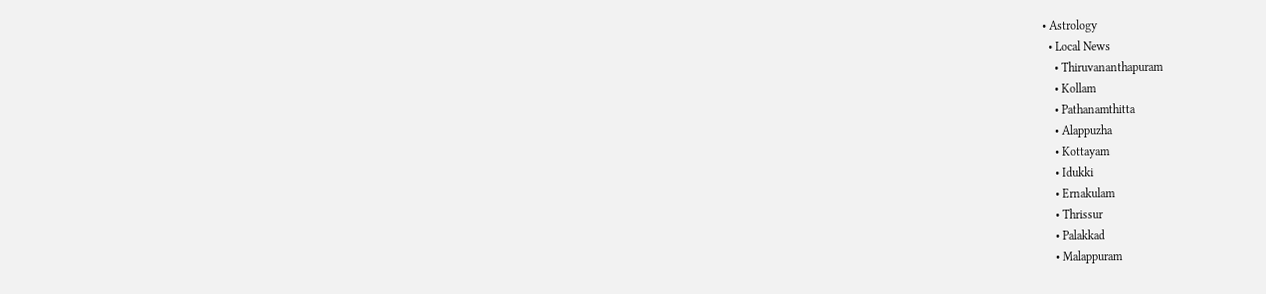• Astrology
  • Local News
    • Thiruvananthapuram
    • Kollam
    • Pathanamthitta
    • Alappuzha
    • Kottayam
    • Idukki
    • Ernakulam
    • Thrissur
    • Palakkad
    • Malappuram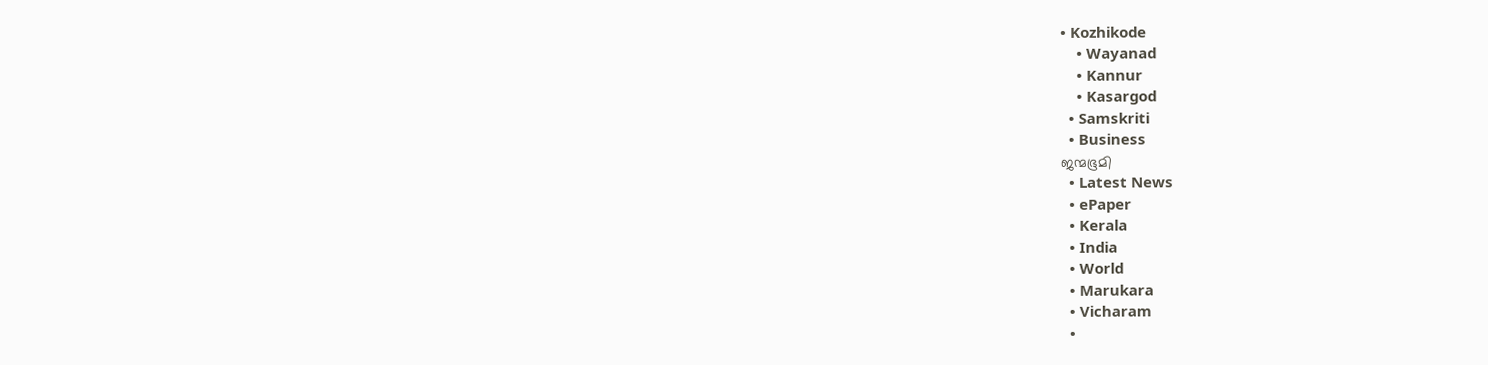• Kozhikode
    • Wayanad
    • Kannur
    • Kasargod
  • Samskriti
  • Business
ജന്മഭൂമി
  • Latest News
  • ePaper
  • Kerala
  • India
  • World
  • Marukara
  • Vicharam
  •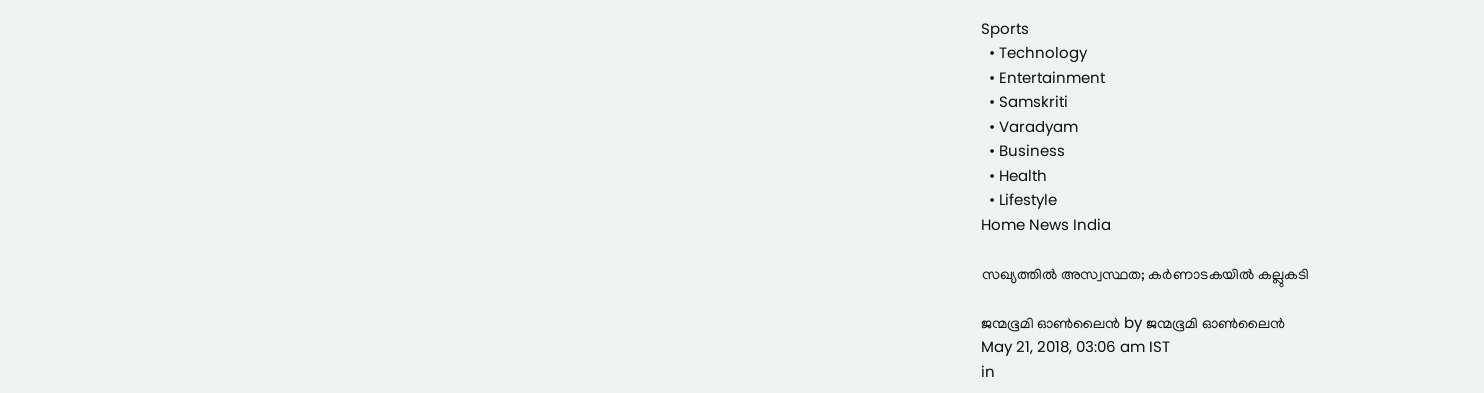Sports
  • Technology
  • Entertainment
  • Samskriti
  • Varadyam
  • Business
  • Health
  • Lifestyle
Home News India

സഖ്യത്തില്‍ അസ്വസ്ഥത; കര്‍ണാടകയില്‍ കല്ലുകടി

ജന്മഭൂമി ഓണ്‍ലൈന്‍ by ജന്മഭൂമി ഓണ്‍ലൈന്‍
May 21, 2018, 03:06 am IST
in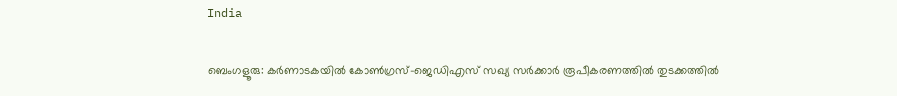India

ബെംഗളൂരു: കര്‍ണാടകയില്‍ കോണ്‍ഗ്രസ്-ജെഡിഎസ് സഖ്യ സര്‍ക്കാര്‍ രൂപീകരണത്തില്‍ തുടക്കത്തില്‍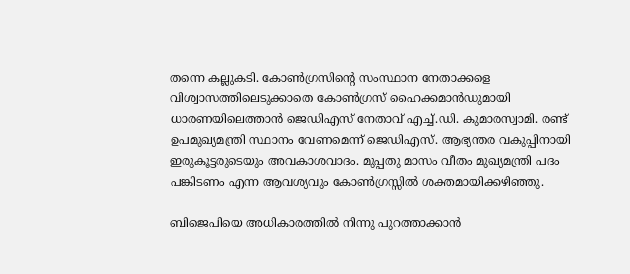തന്നെ കല്ലുകടി. കോണ്‍ഗ്രസിന്റെ സംസ്ഥാന നേതാക്കളെ വിശ്വാസത്തിലെടുക്കാതെ കോണ്‍ഗ്രസ് ഹൈക്കമാന്‍ഡുമായി ധാരണയിലെത്താന്‍ ജെഡിഎസ് നേതാവ് എച്ച്.ഡി. കുമാരസ്വാമി. രണ്ട് ഉപമുഖ്യമന്ത്രി സ്ഥാനം വേണമെന്ന് ജെഡിഎസ്. ആഭ്യന്തര വകുപ്പിനായി ഇരുകൂട്ടരുടെയും അവകാശവാദം. മുപ്പതു മാസം വീതം മുഖ്യമന്ത്രി പദം പങ്കിടണം എന്ന ആവശ്യവും കോണ്‍ഗ്രസ്സില്‍ ശക്തമായിക്കഴിഞ്ഞു.

ബിജെപിയെ അധികാരത്തില്‍ നിന്നു പുറത്താക്കാന്‍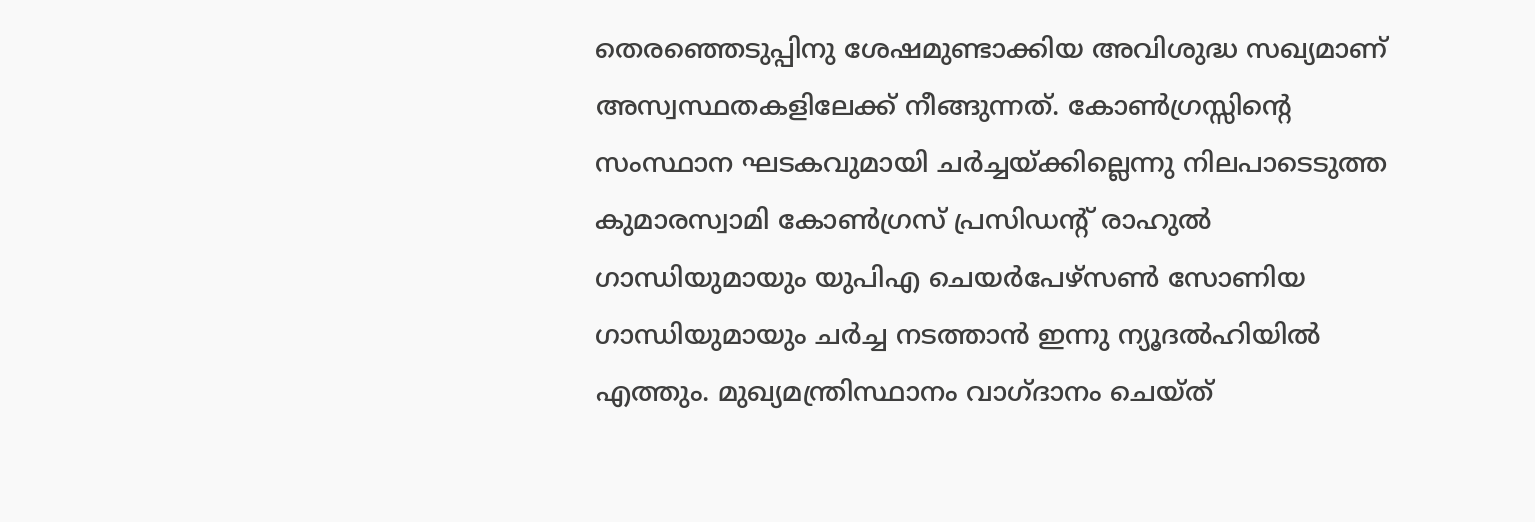തെരഞ്ഞെടുപ്പിനു ശേഷമുണ്ടാക്കിയ അവിശുദ്ധ സഖ്യമാണ് അസ്വസ്ഥതകളിലേക്ക് നീങ്ങുന്നത്. കോണ്‍ഗ്രസ്സിന്റെ സംസ്ഥാന ഘടകവുമായി ചര്‍ച്ചയ്‌ക്കില്ലെന്നു നിലപാടെടുത്ത കുമാരസ്വാമി കോണ്‍ഗ്രസ് പ്രസിഡന്റ് രാഹുല്‍ ഗാന്ധിയുമായും യുപിഎ ചെയര്‍പേഴ്‌സണ്‍ സോണിയ ഗാന്ധിയുമായും ചര്‍ച്ച നടത്താന്‍ ഇന്നു ന്യൂദല്‍ഹിയില്‍ എത്തും. മുഖ്യമന്ത്രിസ്ഥാനം വാഗ്ദാനം ചെയ്ത്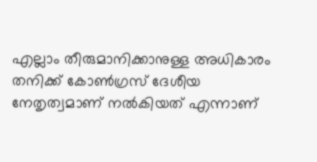എല്ലാം തീരുമാനിക്കാനുള്ള അധികാരം തനിക്ക് കോണ്‍ഗ്രസ് ദേശീയ നേതൃത്വമാണ് നല്‍കിയത് എന്നാണ്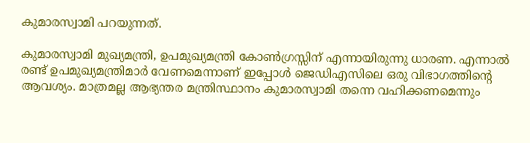കുമാരസ്വാമി പറയുന്നത്.

കുമാരസ്വാമി മുഖ്യമന്ത്രി, ഉപമുഖ്യമന്ത്രി കോണ്‍ഗ്രസ്സിന് എന്നായിരുന്നു ധാരണ. എന്നാല്‍ രണ്ട് ഉപമുഖ്യമന്ത്രിമാര്‍ വേണമെന്നാണ് ഇപ്പോള്‍ ജെഡിഎസിലെ ഒരു വിഭാഗത്തിന്റെ ആവശ്യം. മാത്രമല്ല ആഭ്യന്തര മന്ത്രിസ്ഥാനം കുമാരസ്വാമി തന്നെ വഹിക്കണമെന്നും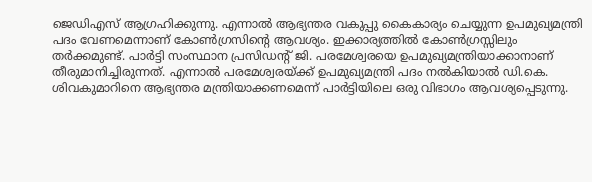ജെഡിഎസ് ആഗ്രഹിക്കുന്നു. എന്നാല്‍ ആഭ്യന്തര വകുപ്പു കൈകാര്യം ചെയ്യുന്ന ഉപമുഖ്യമന്ത്രി പദം വേണമെന്നാണ് കോണ്‍ഗ്രസിന്റെ ആവശ്യം. ഇക്കാര്യത്തില്‍ കോണ്‍ഗ്രസ്സിലും തര്‍ക്കമുണ്ട്. പാര്‍ട്ടി സംസ്ഥാന പ്രസിഡന്റ് ജി. പരമേശ്വരയെ ഉപമുഖ്യമന്ത്രിയാക്കാനാണ് തീരുമാനിച്ചിരുന്നത്. എന്നാല്‍ പരമേശ്വരയ്‌ക്ക് ഉപമുഖ്യമന്ത്രി പദം നല്‍കിയാല്‍ ഡി.കെ. ശിവകുമാറിനെ ആഭ്യന്തര മന്ത്രിയാക്കണമെന്ന് പാര്‍ട്ടിയിലെ ഒരു വിഭാഗം ആവശ്യപ്പെടുന്നു.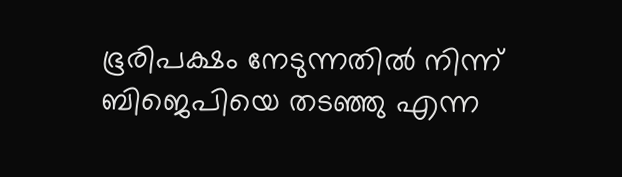ഭൂരിപക്ഷം നേടുന്നതില്‍ നിന്ന് ബിജെപിയെ തടഞ്ഞു എന്ന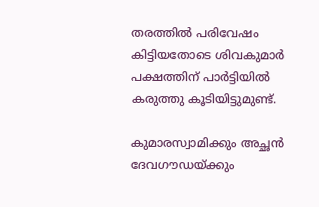തരത്തില്‍ പരിവേഷം കിട്ടിയതോടെ ശിവകുമാര്‍ പക്ഷത്തിന് പാര്‍ട്ടിയില്‍ കരുത്തു കൂടിയിട്ടുമുണ്ട്.

കുമാരസ്വാമിക്കും അച്ഛന്‍ ദേവഗൗഡയ്‌ക്കും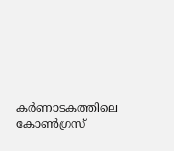കര്‍ണാടകത്തിലെ കോണ്‍ഗ്രസ്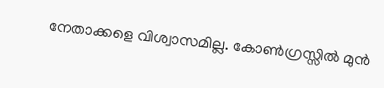നേതാക്കളെ വിശ്വാസമില്ല. കോണ്‍ഗ്രസ്സില്‍ മുന്‍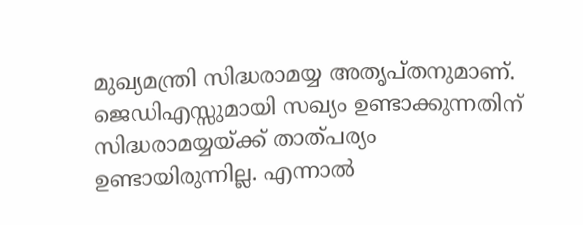മുഖ്യമന്ത്രി സിദ്ധരാമയ്യ അതൃപ്തനുമാണ്. ജെഡിഎസ്സുമായി സഖ്യം ഉണ്ടാക്കുന്നതിന് സിദ്ധരാമയ്യയ്‌ക്ക് താത്പര്യം ഉണ്ടായിരുന്നില്ല. എന്നാല്‍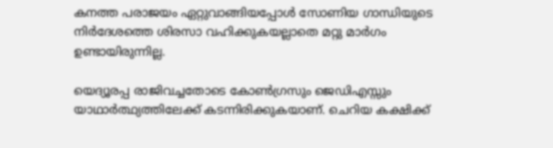കനത്ത പരാജയം ഏറ്റുവാങ്ങിയപ്പോള്‍ സോണിയ ഗാന്ധിയുടെ നിര്‍ദേശത്തെ ശിരസാ വഹിക്കുകയല്ലാതെ മറ്റു മാര്‍ഗം ഉണ്ടായിരുന്നില്ല.

യെദ്യൂരപ്പ രാജിവച്ചതോടെ കോണ്‍ഗ്രസും ജെഡിഎസ്സും യാഥാര്‍ത്ഥ്യത്തിലേക്ക് കടന്നിരിക്കുകയാണ്. ചെറിയ കക്ഷിക്ക്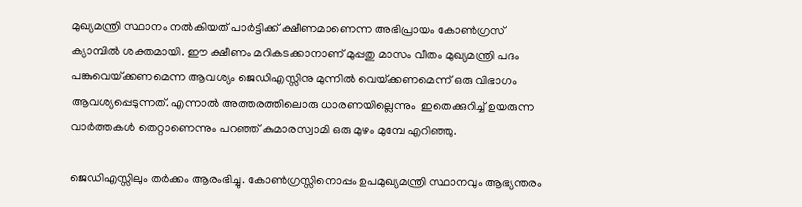മുഖ്യമന്ത്രി സ്ഥാനം നല്‍കിയത് പാര്‍ട്ടിക്ക് ക്ഷീണമാണെന്ന അഭിപ്രായം കോണ്‍ഗ്രസ് ക്യാമ്പില്‍ ശക്തമായി. ഈ ക്ഷീണം മറികടക്കാനാണ് മുപ്പതു മാസം വീതം മുഖ്യമന്ത്രി പദം പങ്കുവെയ്‌ക്കണമെന്ന ആവശ്യം ജെഡിഎസ്സിനു മുന്നില്‍ വെയ്‌ക്കണമെന്ന് ഒരു വിഭാഗം ആവശ്യപ്പെടുന്നത്. എന്നാല്‍ അത്തരത്തിലൊരു ധാരണയില്ലെന്നും  ഇതെക്കുറിച്ച് ഉയരുന്ന വാര്‍ത്തകള്‍ തെറ്റാണെന്നും പറഞ്ഞ് കുമാരസ്വാമി ഒരു മുഴം മുമ്പേ എറിഞ്ഞു.

ജെഡിഎസ്സിലും തര്‍ക്കം ആരംഭിച്ചു. കോണ്‍ഗ്രസ്സിനൊപ്പം ഉപമുഖ്യമന്ത്രി സ്ഥാനവും ആഭ്യന്തരം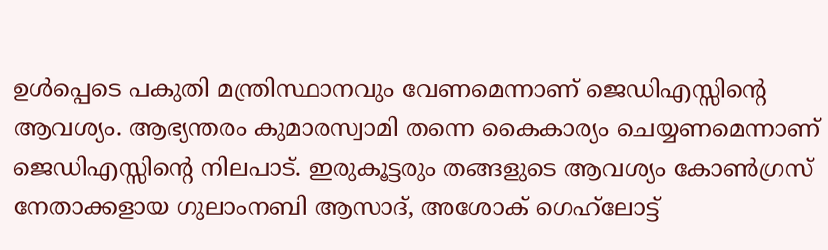ഉള്‍പ്പെടെ പകുതി മന്ത്രിസ്ഥാനവും വേണമെന്നാണ് ജെഡിഎസ്സിന്റെ ആവശ്യം. ആഭ്യന്തരം കുമാരസ്വാമി തന്നെ കൈകാര്യം ചെയ്യണമെന്നാണ് ജെഡിഎസ്സിന്റെ നിലപാട്. ഇരുകൂട്ടരും തങ്ങളുടെ ആവശ്യം കോണ്‍ഗ്രസ് നേതാക്കളായ ഗുലാംനബി ആസാദ്, അശോക് ഗെഹ്‌ലോട്ട്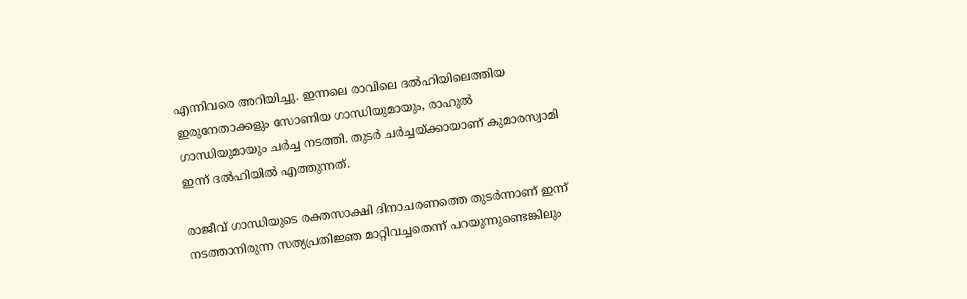എന്നിവരെ അറിയിച്ചു. ഇന്നലെ രാവിലെ ദല്‍ഹിയിലെത്തിയ ഇരുനേതാക്കളും സോണിയ ഗാന്ധിയുമായും, രാഹുല്‍ ഗാന്ധിയുമായും ചര്‍ച്ച നടത്തി. തുടര്‍ ചര്‍ച്ചയ്‌ക്കായാണ് കുമാരസ്വാമി ഇന്ന് ദല്‍ഹിയില്‍ എത്തുന്നത്.

രാജീവ് ഗാന്ധിയുടെ രക്തസാക്ഷി ദിനാചരണത്തെ തുടര്‍ന്നാണ് ഇന്ന് നടത്താനിരുന്ന സത്യപ്രതിജ്ഞ മാറ്റിവച്ചതെന്ന് പറയുന്നുണ്ടെങ്കിലും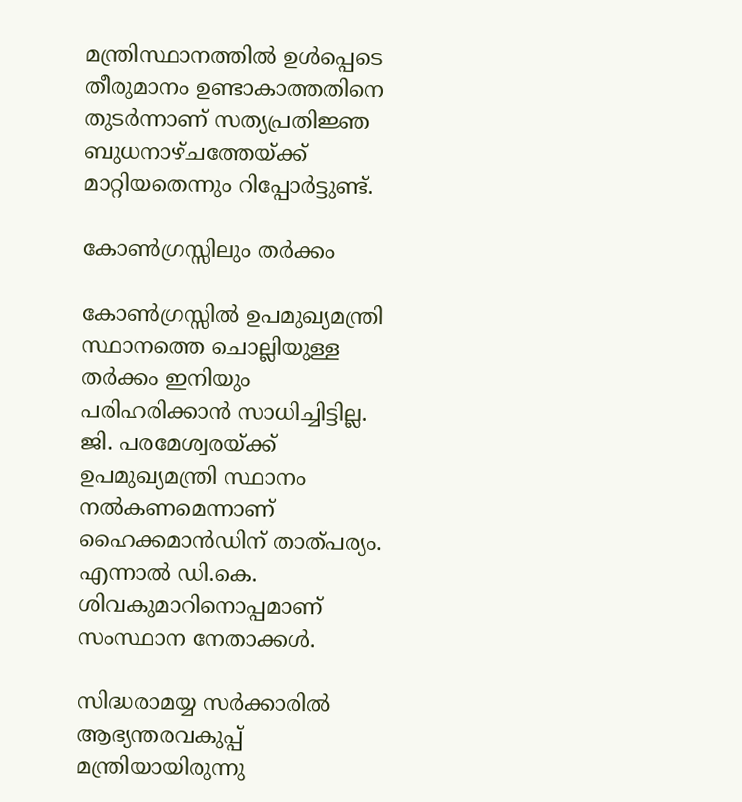മന്ത്രിസ്ഥാനത്തില്‍ ഉള്‍പ്പെടെ തീരുമാനം ഉണ്ടാകാത്തതിനെ തുടര്‍ന്നാണ് സത്യപ്രതിജ്ഞ ബുധനാഴ്ചത്തേയ്‌ക്ക് മാറ്റിയതെന്നും റിപ്പോര്‍ട്ടുണ്ട്.

കോണ്‍ഗ്രസ്സിലും തര്‍ക്കം

കോണ്‍ഗ്രസ്സില്‍ ഉപമുഖ്യമന്ത്രി സ്ഥാനത്തെ ചൊല്ലിയുള്ള തര്‍ക്കം ഇനിയും പരിഹരിക്കാന്‍ സാധിച്ചിട്ടില്ല. ജി. പരമേശ്വരയ്‌ക്ക് ഉപമുഖ്യമന്ത്രി സ്ഥാനം നല്‍കണമെന്നാണ് ഹൈക്കമാന്‍ഡിന് താത്പര്യം. എന്നാല്‍ ഡി.കെ. ശിവകുമാറിനൊപ്പമാണ് സംസ്ഥാന നേതാക്കള്‍.

സിദ്ധരാമയ്യ സര്‍ക്കാരില്‍ ആഭ്യന്തരവകുപ്പ് മന്ത്രിയായിരുന്നു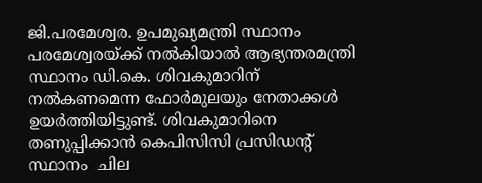ജി.പരമേശ്വര. ഉപമുഖ്യമന്ത്രി സ്ഥാനം പരമേശ്വരയ്‌ക്ക് നല്‍കിയാല്‍ ആഭ്യന്തരമന്ത്രി സ്ഥാനം ഡി.കെ. ശിവകുമാറിന് നല്‍കണമെന്ന ഫോര്‍മുലയും നേതാക്കള്‍ ഉയര്‍ത്തിയിട്ടുണ്ട്. ശിവകുമാറിനെ തണുപ്പിക്കാന്‍ കെപിസിസി പ്രസിഡന്റ് സ്ഥാനം  ചില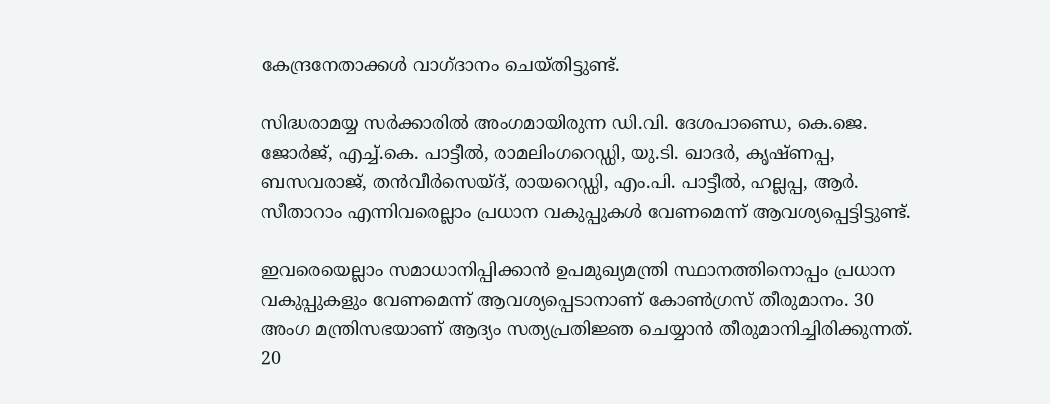കേന്ദ്രനേതാക്കള്‍ വാഗ്ദാനം ചെയ്തിട്ടുണ്ട്.

സിദ്ധരാമയ്യ സര്‍ക്കാരില്‍ അംഗമായിരുന്ന ഡി.വി. ദേശപാണ്ഡെ, കെ.ജെ. ജോര്‍ജ്, എച്ച്.കെ. പാട്ടീല്‍, രാമലിംഗറെഡ്ഡി, യു.ടി. ഖാദര്‍, കൃഷ്ണപ്പ, ബസവരാജ്, തന്‍വീര്‍സെയ്ദ്, രായറെഡ്ഡി, എം.പി. പാട്ടീല്‍, ഹല്ലപ്പ, ആര്‍. സീതാറാം എന്നിവരെല്ലാം പ്രധാന വകുപ്പുകള്‍ വേണമെന്ന് ആവശ്യപ്പെട്ടിട്ടുണ്ട്.

ഇവരെയെല്ലാം സമാധാനിപ്പിക്കാന്‍ ഉപമുഖ്യമന്ത്രി സ്ഥാനത്തിനൊപ്പം പ്രധാന വകുപ്പുകളും വേണമെന്ന് ആവശ്യപ്പെടാനാണ് കോണ്‍ഗ്രസ് തീരുമാനം. 30 അംഗ മന്ത്രിസഭയാണ് ആദ്യം സത്യപ്രതിജ്ഞ ചെയ്യാന്‍ തീരുമാനിച്ചിരിക്കുന്നത്. 20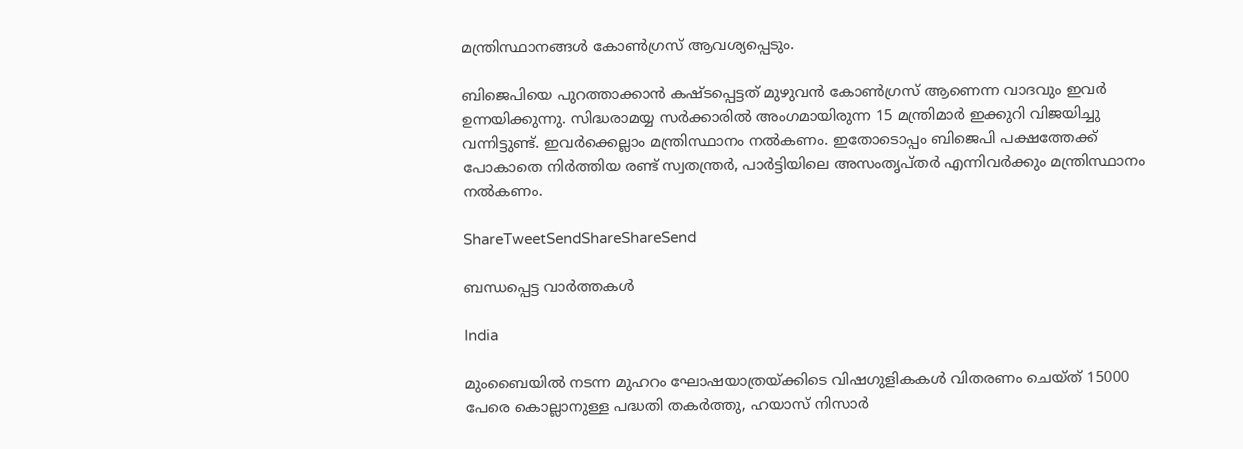മന്ത്രിസ്ഥാനങ്ങള്‍ കോണ്‍ഗ്രസ് ആവശ്യപ്പെടും.

ബിജെപിയെ പുറത്താക്കാന്‍ കഷ്ടപ്പെട്ടത് മുഴുവന്‍ കോണ്‍ഗ്രസ് ആണെന്ന വാദവും ഇവര്‍ ഉന്നയിക്കുന്നു. സിദ്ധരാമയ്യ സര്‍ക്കാരില്‍ അംഗമായിരുന്ന 15 മന്ത്രിമാര്‍ ഇക്കുറി വിജയിച്ചു വന്നിട്ടുണ്ട്. ഇവര്‍ക്കെല്ലാം മന്ത്രിസ്ഥാനം നല്‍കണം. ഇതോടൊപ്പം ബിജെപി പക്ഷത്തേക്ക് പോകാതെ നിര്‍ത്തിയ രണ്ട് സ്വതന്ത്രര്‍, പാര്‍ട്ടിയിലെ അസംതൃപ്തര്‍ എന്നിവര്‍ക്കും മന്ത്രിസ്ഥാനം നല്‍കണം.

ShareTweetSendShareShareSend

ബന്ധപ്പെട്ട വാര്‍ത്തകള്‍

India

മുംബൈയിൽ നടന്ന മുഹറം ഘോഷയാത്രയ്‌ക്കിടെ വിഷഗുളികകള്‍ വിതരണം ചെയ്ത് 15000 പേരെ കൊല്ലാനുള്ള പദ്ധതി തകര്‍ത്തു, ഹയാസ് നിസാര്‍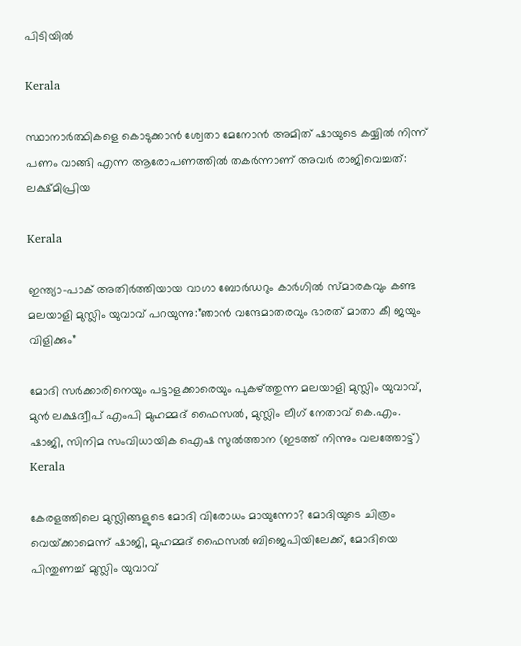പിടിയില്‍

Kerala

സ്ഥാനാർത്ഥികളെ കൊടുക്കാൻ ശ്വേതാ മേനോൻ അമിത് ഷായുടെ കയ്യിൽ നിന്ന് പണം വാങ്ങി എന്ന ആരോപണത്തില്‍ തകര്‍ന്നാണ് അവര്‍ രാജിവെച്ചത്: ലക്ഷ്മിപ്രിയ

Kerala

ഇന്ത്യാ-പാക് അതിര്‍ത്തിയായ വാഗാ ബോര്‍ഡറും കാര്‍ഗില്‍ സ്മാരകവും കണ്ട മലയാളി മുസ്ലിം യുവാവ് പറയുന്നു:”ഞാന്‍ വന്ദേമാതരവും ഭാരത് മാതാ കീ ജയും വിളിക്കും”

മോദി സര്‍ക്കാരിനെയും പട്ടാളക്കാരെയും പുകഴ്ത്തുന്ന മലയാളി മുസ്ലിം യുവാവ്, മുന്‍ ലക്ഷദ്വീപ് എംപി മുഹമ്മദ് ഫൈസല്‍, മുസ്ലിം ലീഗ് നേതാവ് കെ.എം. ഷാജി, സിനിമ സംവിധായിക ഐഷ സുല്‍ത്താന (ഇടത്ത് നിന്നും വലത്തോട്ട്)
Kerala

കേരളത്തിലെ മുസ്ലിങ്ങളുടെ മോദി വിരോധം മായുന്നോ? മോദിയുടെ ചിത്രം വെയ്‌ക്കാമെന്ന് ഷാജി, മുഹമ്മദ് ഫൈസല്‍ ബിജെപിയിലേക്ക്, മോദിയെ പിന്തുണച്ച് മുസ്ലിം യുവാവ്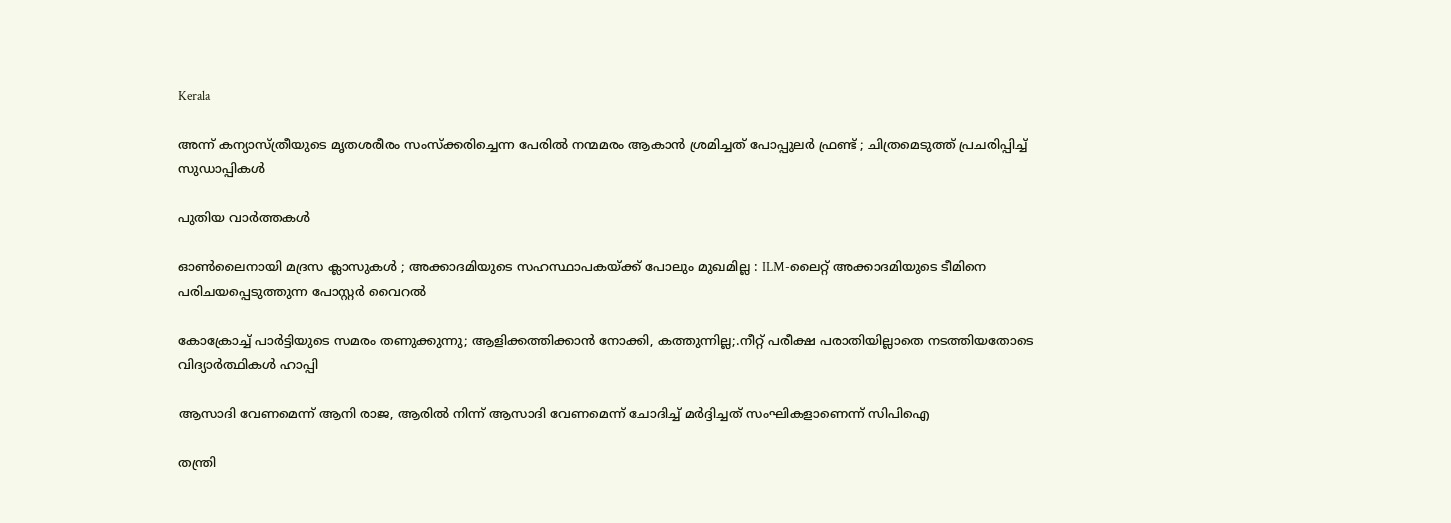Kerala

അന്ന് കന്യാസ്ത്രീയുടെ മൃതശരീരം സംസ്ക്കരിച്ചെന്ന പേരിൽ നന്മമരം ആകാൻ ശ്രമിച്ചത് പോപ്പുലർ ഫ്രണ്ട് ; ചിത്രമെടുത്ത് പ്രചരിപ്പിച്ച് സുഡാപ്പികൾ

പുതിയ വാര്‍ത്തകള്‍

ഓൺലൈനായി മദ്രസ ക്ലാസുകൾ ; അക്കാദമിയുടെ സഹസ്ഥാപകയ്‌ക്ക് പോലും മുഖമില്ല : ILM-ലൈറ്റ് അക്കാദമിയുടെ ടീമിനെ പരിചയപ്പെടുത്തുന്ന പോസ്റ്റർ വൈറൽ

കോക്രോച്ച് പാര്‍ട്ടിയുടെ സമരം തണുക്കുന്നു; ആളിക്കത്തിക്കാന്‍ നോക്കി, കത്തുന്നില്ല;.നീറ്റ് പരീക്ഷ പരാതിയില്ലാതെ നടത്തിയതോടെ വിദ്യാര്‍ത്ഥികള്‍ ഹാപ്പി

ആസാദി വേണമെന്ന് ആനി രാജ, ആരില്‍ നിന്ന് ആസാദി വേണമെന്ന് ചോദിച്ച് മര്‍ദ്ദിച്ചത് സംഘികളാണെന്ന് സിപിഐ

തന്ത്രി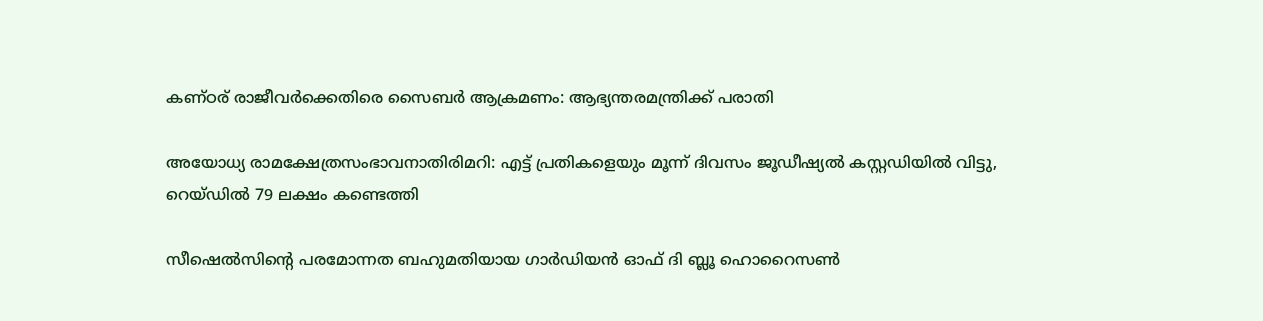കണ്ഠര് രാജീവര്‍ക്കെതിരെ സൈബര്‍ ആക്രമണം: ആഭ്യന്തരമന്ത്രിക്ക് പരാതി

അയോധ്യ രാമക്ഷേത്രസംഭാവനാതിരിമറി: എട്ട് പ്രതികളെയും മൂന്ന് ദിവസം ജൂഡീഷ്യല്‍ കസ്റ്റഡിയില്‍ വിട്ടു, റെയ്ഡില്‍ 79 ലക്ഷം കണ്ടെത്തി

സീഷെല്‍സിന്റെ പരമോന്നത ബഹുമതിയായ ഗാര്‍ഡിയന്‍ ഓഫ് ദി ബ്ലൂ ഹൊറൈസണ്‍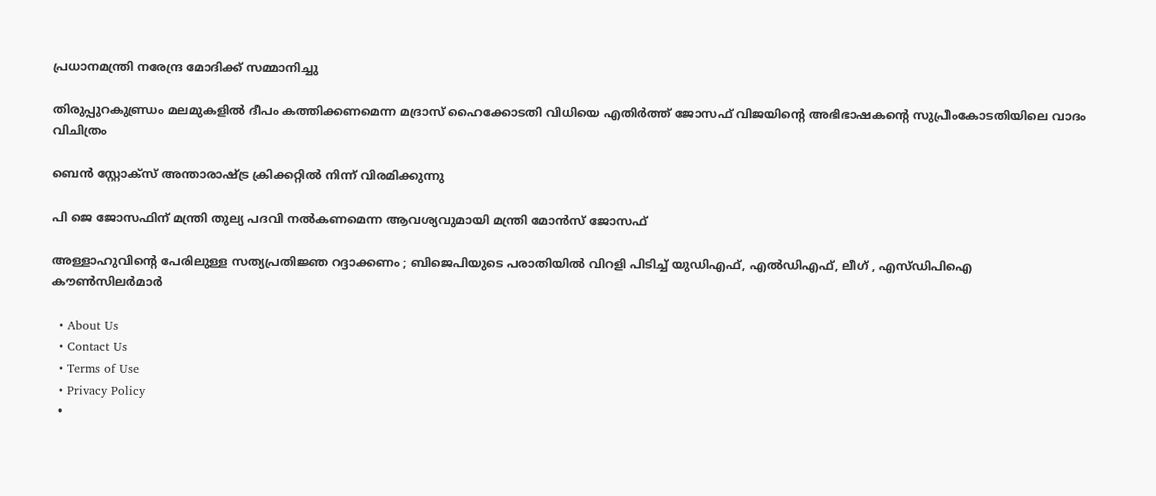പ്രധാനമന്ത്രി നരേന്ദ്ര മോദിക്ക് സമ്മാനിച്ചു

തിരുപ്പുറകുണ്ഡ്രം മലമുകളില്‍ ദീപം കത്തിക്കണമെന്ന മദ്രാസ് ഹൈക്കോടതി വിധിയെ എതിര്‍ത്ത് ജോസഫ് വിജയിന്റെ അഭിഭാഷകന്റെ സുപ്രീംകോടതിയിലെ വാദം വിചിത്രം

ബെന്‍ സ്റ്റോക്സ് അന്താരാഷ്‌ട്ര ക്രിക്കറ്റില്‍ നിന്ന് വിരമിക്കുന്നു

പി ജെ ജോസഫിന് മന്ത്രി തുല്യ പദവി നല്‍കണമെന്ന ആവശ്യവുമായി മന്ത്രി മോന്‍സ് ജോസഫ്

അള്ളാഹുവിന്റെ പേരിലുള്ള സത്യപ്രതിജ്ഞ റദ്ദാക്കണം ; ബിജെപിയുടെ പരാതിയിൽ വിറളി പിടിച്ച് യുഡിഎഫ്, എൽഡിഎഫ്, ലീഗ് , എസ്ഡിപിഐ കൗൺസിലർമാർ

  • About Us
  • Contact Us
  • Terms of Use
  • Privacy Policy
  •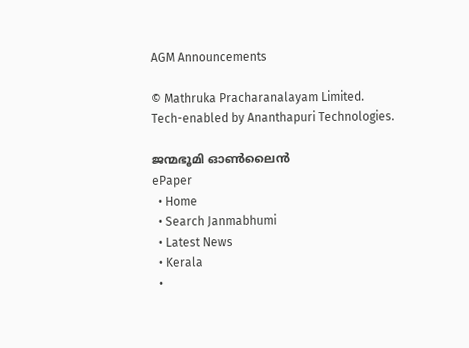AGM Announcements

© Mathruka Pracharanalayam Limited.
Tech-enabled by Ananthapuri Technologies.

ജന്മഭൂമി ഓണ്‍ലൈന്‍
ePaper
  • Home
  • Search Janmabhumi
  • Latest News
  • Kerala
  •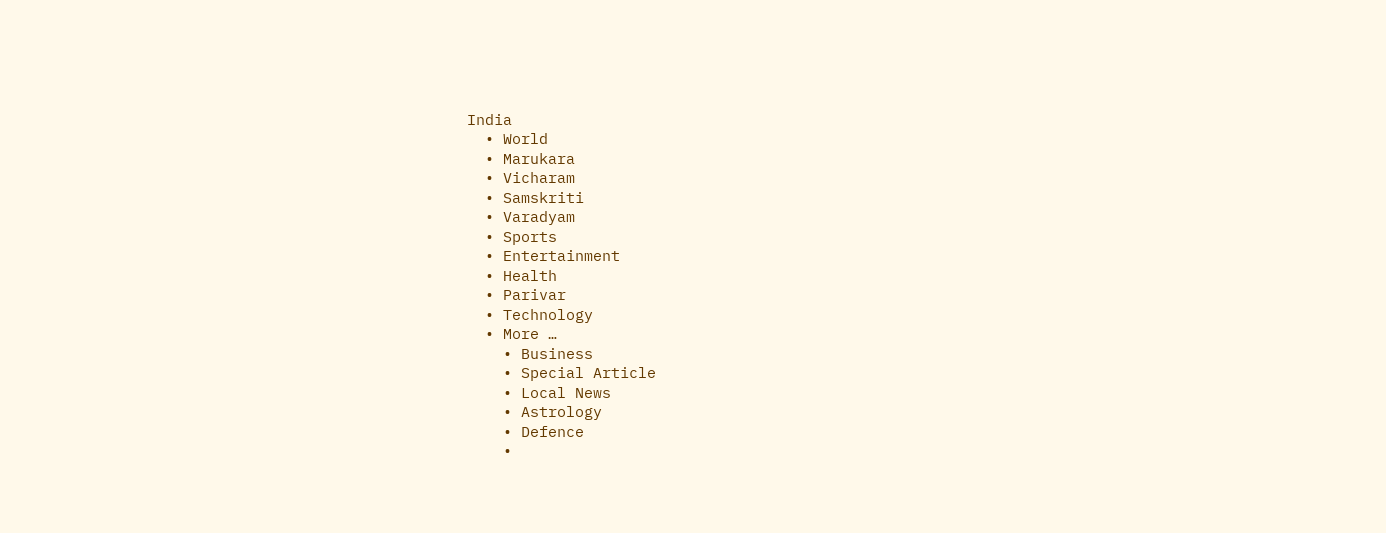India
  • World
  • Marukara
  • Vicharam
  • Samskriti
  • Varadyam
  • Sports
  • Entertainment
  • Health
  • Parivar
  • Technology
  • More …
    • Business
    • Special Article
    • Local News
    • Astrology
    • Defence
    •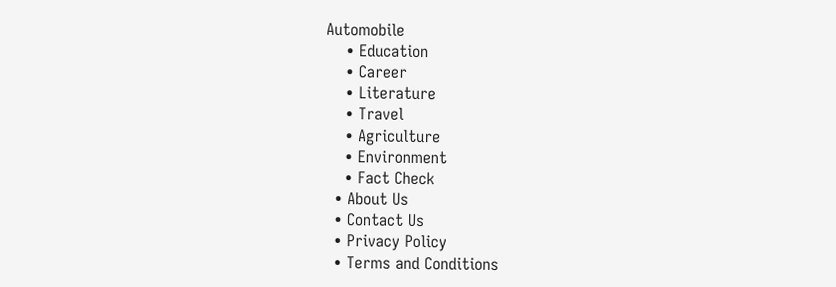Automobile
    • Education
    • Career
    • Literature
    • Travel
    • Agriculture
    • Environment
    • Fact Check
  • About Us
  • Contact Us
  • Privacy Policy
  • Terms and Conditions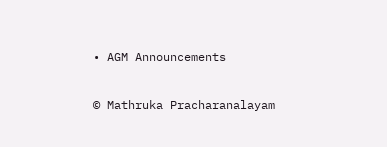• AGM Announcements

© Mathruka Pracharanalayam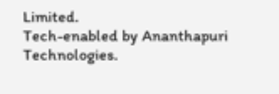Limited.
Tech-enabled by Ananthapuri Technologies.